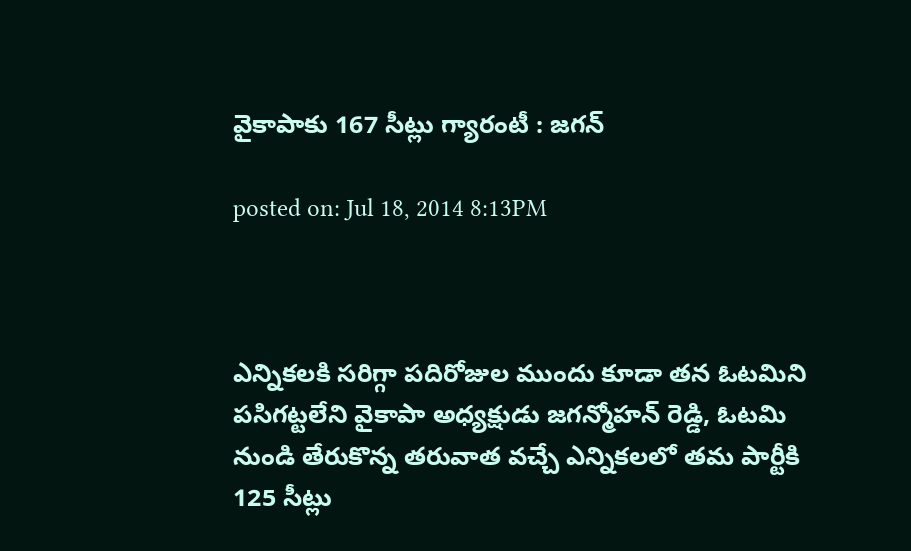వైకాపాకు 167 సీట్లు గ్యారంటీ : జగన్

posted on: Jul 18, 2014 8:13PM



ఎన్నికలకి సరిగ్గా పదిరోజుల ముందు కూడా తన ఓటమిని పసిగట్టలేని వైకాపా అధ్యక్షుడు జగన్మోహన్ రెడ్డి, ఓటమి నుండి తేరుకొన్న తరువాత వచ్చే ఎన్నికలలో తమ పార్టీకి 125 సీట్లు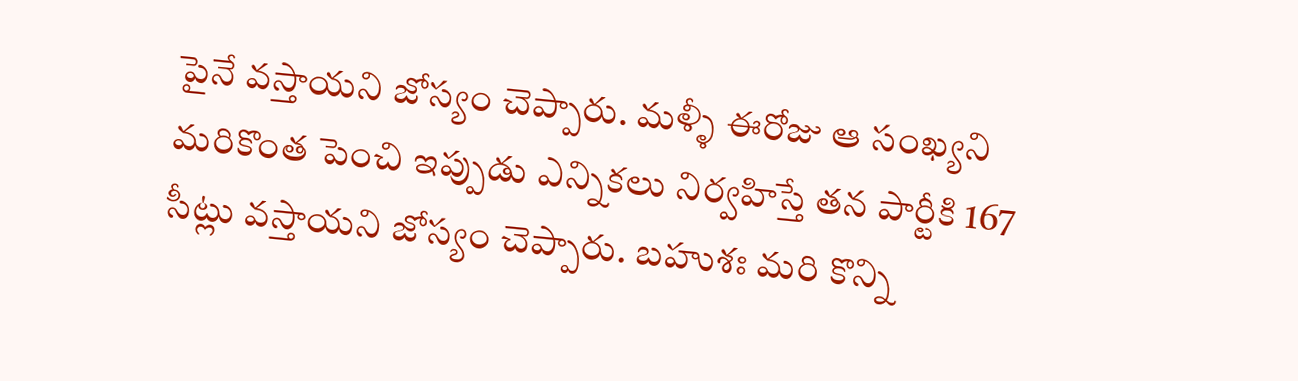పైనే వస్తాయని జోస్యం చెప్పారు. మళ్ళీ ఈరోజు ఆ సంఖ్యని మరికొంత పెంచి ఇప్పుడు ఎన్నికలు నిర్వహిస్తే తన పార్టీకి 167 సీట్లు వస్తాయని జోస్యం చెప్పారు. బహుశః మరి కొన్ని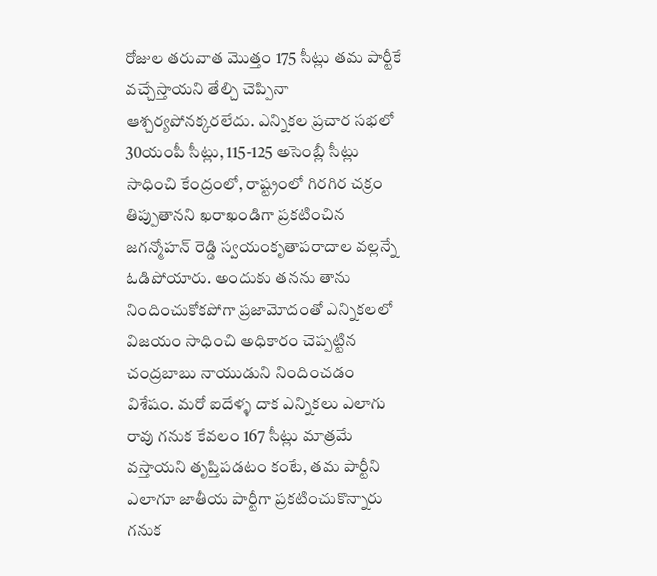రోజుల తరువాత మొత్తం 175 సీట్లు తమ పార్టీకే వచ్చేస్తాయని తేల్చి చెప్పినా ఆశ్చర్యపోనక్కరలేదు. ఎన్నికల ప్రచార సభలో 30యంపీ సీట్లు, 115-125 అసెంబ్లీ సీట్లు సాధించి కేంద్రంలో, రాష్ట్రంలో గిరగిర చక్రం తిప్పుతానని ఖరాఖండిగా ప్రకటించిన జగన్మోహన్ రెడ్డి స్వయంకృతాపరాదాల వల్లన్నే ఓడిపోయారు. అందుకు తనను తాను నిందించుకోకపోగా ప్రజామోదంతో ఎన్నికలలో విజయం సాధించి అధికారం చెప్పట్టిన చంద్రబాబు నాయుడుని నిందించడం విశేషం. మరో ఐదేళ్ళ దాక ఎన్నికలు ఎలాగు రావు గనుక కేవలం 167 సీట్లు మాత్రమే వస్తాయని తృప్తిపడటం కంటే, తమ పార్టీని ఎలాగూ జాతీయ పార్టీగా ప్రకటించుకొన్నారు గనుక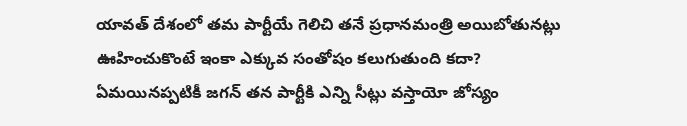యావత్ దేశంలో తమ పార్టీయే గెలిచి తనే ప్రధానమంత్రి అయిబోతునట్లు ఊహించుకొంటే ఇంకా ఎక్కువ సంతోషం కలుగుతుంది కదా? ఏమయినప్పటికీ జగన్ తన పార్టీకి ఎన్ని సీట్లు వస్తాయో జోస్యం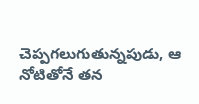చెప్పగలుగుతున్నపుడు, ఆ నోటితోనే తన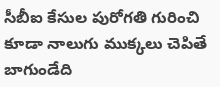సీబీఐ కేసుల పురోగతి గురించి కూడా నాలుగు ముక్కలు చెపితే బాగుండేది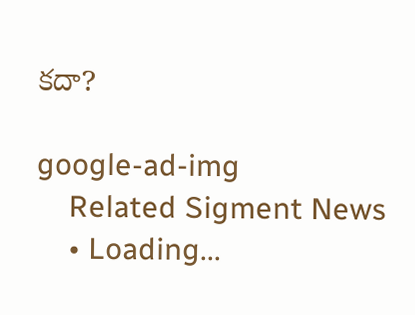కదా?

google-ad-img
    Related Sigment News
    • Loading...